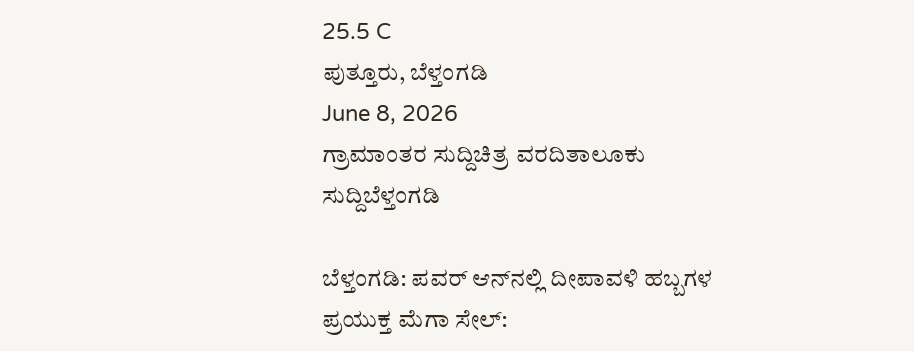25.5 C
ಪುತ್ತೂರು, ಬೆಳ್ತಂಗಡಿ
June 8, 2026
ಗ್ರಾಮಾಂತರ ಸುದ್ದಿಚಿತ್ರ ವರದಿತಾಲೂಕು ಸುದ್ದಿಬೆಳ್ತಂಗಡಿ

ಬೆಳ್ತಂಗಡಿ: ಪವರ್ ಆನ್‌ನಲ್ಲಿ ದೀಪಾವಳಿ ಹಬ್ಬಗಳ ಪ್ರಯುಕ್ತ ಮೆಗಾ ಸೇಲ್: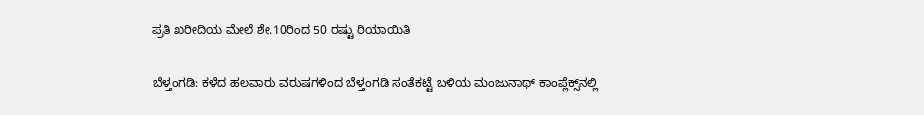ಪ್ರತಿ ಖರೀದಿಯ ಮೇಲೆ ಶೇ.10ರಿಂದ 50 ರಷ್ಟು ರಿಯಾಯಿತಿ

ಬೆಳ್ತಂಗಡಿ: ಕಳೆದ ಹಲವಾರು ವರುಷಗಳಿಂದ ಬೆಳ್ತಂಗಡಿ ಸಂತೆಕಟ್ಟೆ ಬಳಿಯ ಮಂಜುನಾಥ್ ಕಾಂಪ್ಲೆಕ್ಸ್‌ನಲ್ಲಿ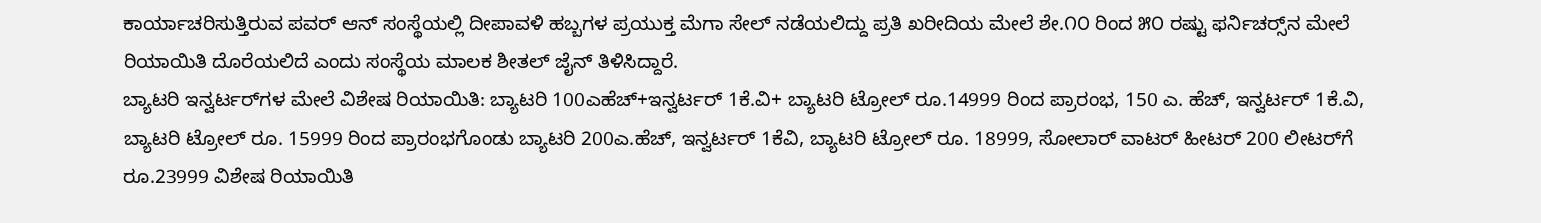ಕಾರ್ಯಾಚರಿಸುತ್ತಿರುವ ಪವರ್ ಆನ್ ಸಂಸ್ಥೆಯಲ್ಲಿ ದೀಪಾವಳಿ ಹಬ್ಬಗಳ ಪ್ರಯುಕ್ತ ಮೆಗಾ ಸೇಲ್ ನಡೆಯಲಿದ್ದು ಪ್ರತಿ ಖರೀದಿಯ ಮೇಲೆ ಶೇ.೧೦ ರಿಂದ ೫೦ ರಷ್ಟು ಫರ್ನಿಚರ್‍ಸ್‌ನ ಮೇಲೆ ರಿಯಾಯಿತಿ ದೊರೆಯಲಿದೆ ಎಂದು ಸಂಸ್ಥೆಯ ಮಾಲಕ ಶೀತಲ್ ಜೈನ್ ತಿಳಿಸಿದ್ದಾರೆ.
ಬ್ಯಾಟರಿ ಇನ್ವರ್ಟರ್‌ಗಳ ಮೇಲೆ ವಿಶೇಷ ರಿಯಾಯಿತಿ: ಬ್ಯಾಟರಿ 100ಎಹೆಚ್+ಇನ್ವರ್ಟರ್ 1ಕೆ.ವಿ+ ಬ್ಯಾಟರಿ ಟ್ರೋಲ್ ರೂ.14999 ರಿಂದ ಪ್ರಾರಂಭ, 150 ಎ. ಹೆಚ್, ಇನ್ವರ್ಟರ್ 1ಕೆ.ವಿ, ಬ್ಯಾಟರಿ ಟ್ರೋಲ್ ರೂ. 15999 ರಿಂದ ಪ್ರಾರಂಭಗೊಂಡು ಬ್ಯಾಟರಿ 200ಎ.ಹೆಚ್, ಇನ್ವರ್ಟರ್ 1ಕೆವಿ, ಬ್ಯಾಟರಿ ಟ್ರೋಲ್ ರೂ. 18999, ಸೋಲಾರ್ ವಾಟರ್ ಹೀಟರ್ 200 ಲೀಟರ್‌ಗೆ ರೂ.23999 ವಿಶೇಷ ರಿಯಾಯಿತಿ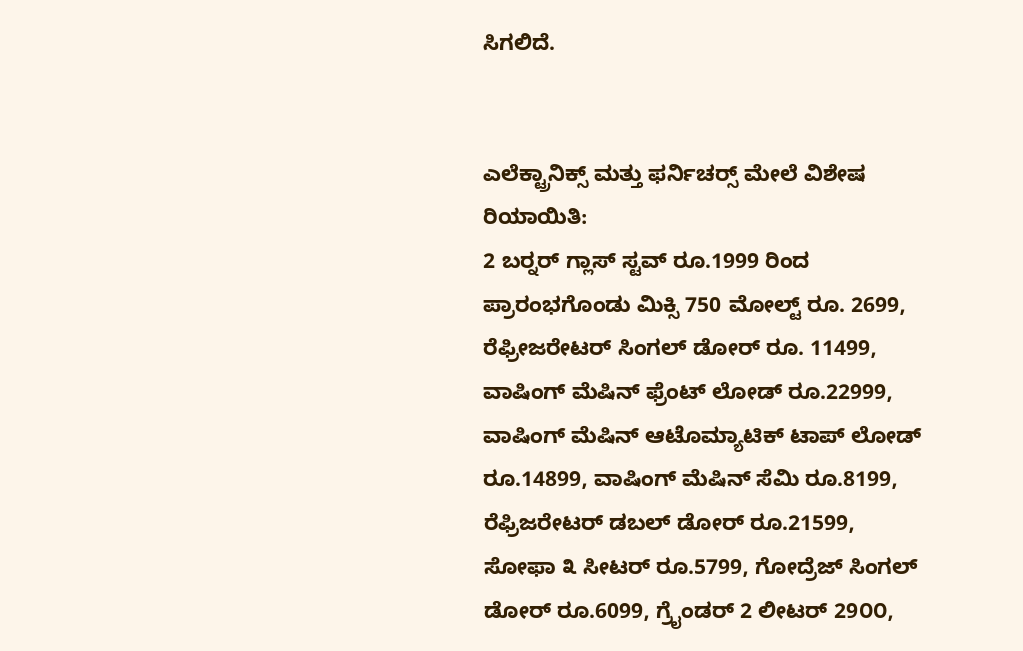ಸಿಗಲಿದೆ.


ಎಲೆಕ್ಟ್ರಾನಿಕ್ಸ್ ಮತ್ತು ಫರ್ನಿಚರ್‍ಸ್ ಮೇಲೆ ವಿಶೇಷ ರಿಯಾಯಿತಿ:
2 ಬರ್‍ನರ್ ಗ್ಲಾಸ್ ಸ್ಟವ್ ರೂ.1999 ರಿಂದ ಪ್ರಾರಂಭಗೊಂಡು ಮಿಕ್ಸಿ 750 ಮೋಲ್ಟ್ ರೂ. 2699, ರೆಫ್ರೀಜರೇಟರ್ ಸಿಂಗಲ್ ಡೋರ್ ರೂ. 11499, ವಾಷಿಂಗ್ ಮೆಷಿನ್ ಫ್ರೆಂಟ್ ಲೋಡ್ ರೂ.22999, ವಾಷಿಂಗ್ ಮೆಷಿನ್ ಆಟೊಮ್ಯಾಟಿಕ್ ಟಾಪ್ ಲೋಡ್ ರೂ.14899, ವಾಷಿಂಗ್ ಮೆಷಿನ್ ಸೆಮಿ ರೂ.8199, ರೆಫ್ರಿಜರೇಟರ್ ಡಬಲ್ ಡೋರ್ ರೂ.21599, ಸೋಫಾ ೩ ಸೀಟರ್ ರೂ.5799, ಗೋದ್ರೆಜ್ ಸಿಂಗಲ್ ಡೋರ್ ರೂ.6099, ಗ್ರೈಂಡರ್ 2 ಲೀಟರ್ 29೦೦,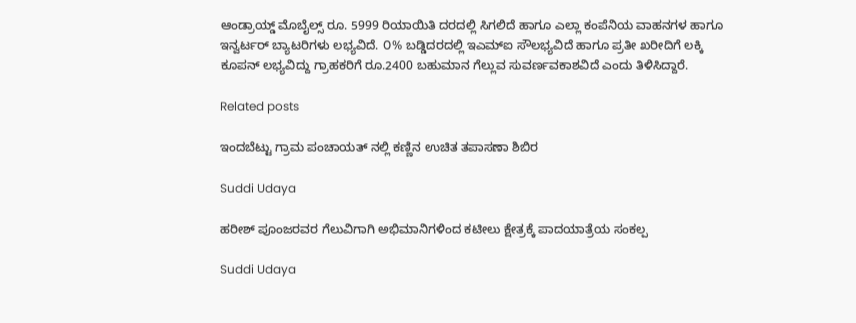ಆಂಡ್ರಾಯ್ಡ್ ಮೊಬೈಲ್ಸ್ ರೂ. 5999 ರಿಯಾಯಿತಿ ದರದಲ್ಲಿ ಸಿಗಲಿದೆ ಹಾಗೂ ಎಲ್ಲಾ ಕಂಪೆನಿಯ ವಾಹನಗಳ ಹಾಗೂ ಇನ್ವರ್ಟರ್ ಬ್ಯಾಟರಿಗಳು ಲಭ್ಯವಿದೆ. ೦% ಬಡ್ಡಿದರದಲ್ಲಿ ಇಎಮ್‌ಐ ಸೌಲಭ್ಯವಿದೆ ಹಾಗೂ ಪ್ರತೀ ಖರೀದಿಗೆ ಲಕ್ಕಿ ಕೂಪನ್ ಲಭ್ಯವಿದ್ದು ಗ್ರಾಹಕರಿಗೆ ರೂ.2400 ಬಹುಮಾನ ಗೆಲ್ಲುವ ಸುವರ್ಣವಕಾಶವಿದೆ ಎಂದು ತಿಳಿಸಿದ್ದಾರೆ.

Related posts

ಇಂದಬೆಟ್ಟು ಗ್ರಾಮ ಪಂಚಾಯತ್ ನಲ್ಲಿ ಕಣ್ಣಿನ ಉಚಿತ ತಪಾಸಣಾ ಶಿಬಿರ

Suddi Udaya

ಹರೀಶ್ ಪೂಂಜರವರ ಗೆಲುವಿಗಾಗಿ ಅಭಿಮಾನಿಗಳಿಂದ ಕಟೀಲು ಕ್ಷೇತ್ರಕ್ಕೆ ಪಾದಯಾತ್ರೆಯ ಸಂಕಲ್ಪ

Suddi Udaya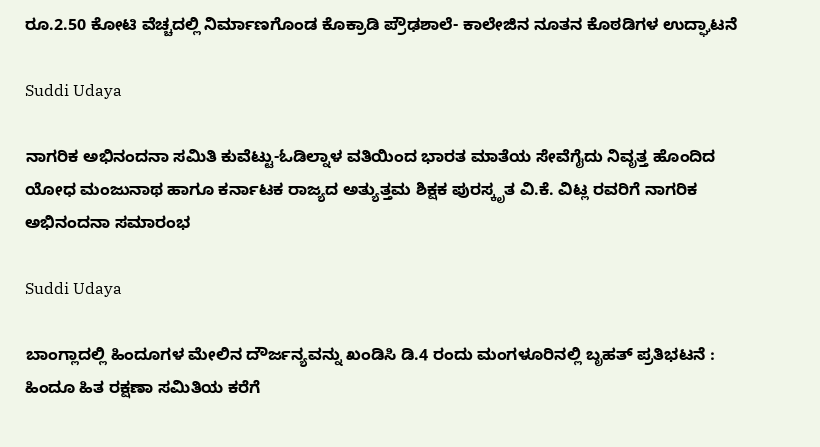ರೂ.2.50 ಕೋಟಿ ವೆಚ್ಚದಲ್ಲಿ ನಿರ್ಮಾಣಗೊಂಡ ಕೊಕ್ರಾಡಿ ಪ್ರೌಢಶಾಲೆ- ಕಾಲೇಜಿನ ನೂತನ ಕೊಠಡಿಗಳ ಉದ್ಘಾಟನೆ

Suddi Udaya

ನಾಗರಿಕ ಅಭಿನಂದನಾ ಸಮಿತಿ ಕುವೆಟ್ಟು-ಓಡಿಲ್ನಾಳ ವತಿಯಿಂದ ಭಾರತ ಮಾತೆಯ ಸೇವೆಗೈದು ನಿವೃತ್ತ ಹೊಂದಿದ ಯೋಧ ಮಂಜುನಾಥ ಹಾಗೂ ಕರ್ನಾಟಕ ರಾಜ್ಯದ ಅತ್ಯುತ್ತಮ ಶಿಕ್ಷಕ ಪುರಸ್ಕೃತ ವಿ.ಕೆ. ವಿಟ್ಲ ರವರಿಗೆ ನಾಗರಿಕ ಅಭಿನಂದನಾ ಸಮಾರಂಭ

Suddi Udaya

ಬಾಂಗ್ಲಾದಲ್ಲಿ ಹಿಂದೂಗಳ ಮೇಲಿನ ದೌರ್ಜನ್ಯವನ್ನು ಖಂಡಿಸಿ ಡಿ.4 ರಂದು ಮಂಗಳೂರಿನಲ್ಲಿ ಬೃಹತ್ ಪ್ರತಿಭಟನೆ : ಹಿಂದೂ ಹಿತ ರಕ್ಷಣಾ ಸಮಿತಿಯ ಕರೆಗೆ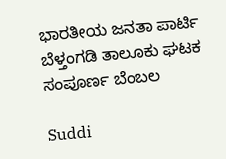ಭಾರತೀಯ ಜನತಾ ಪಾರ್ಟಿ ಬೆಳ್ತಂಗಡಿ ತಾಲೂಕು ಘಟಕ ಸಂಪೂರ್ಣ ಬೆಂಬಲ

Suddi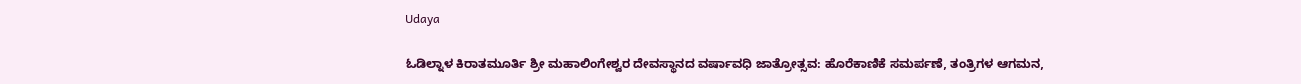Udaya

ಓಡಿಲ್ನಾಳ ಕಿರಾತಮೂರ್ತಿ ಶ್ರೀ ಮಹಾಲಿಂಗೇಶ್ವರ ದೇವಸ್ಥಾನದ ವರ್ಷಾವಧಿ ಜಾತ್ರೋತ್ಸವ: ಹೊರೆಕಾಣಿಕೆ ಸಮರ್ಪಣೆ, ತಂತ್ರಿಗಳ ಆಗಮನ,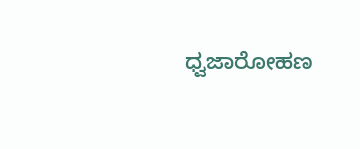ಧ್ವಜಾರೋಹಣ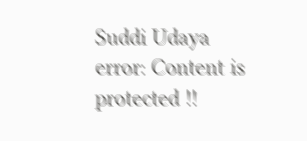Suddi Udaya
error: Content is protected !!